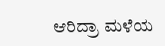ಆರಿದ್ರಾ ಮಳೆಯ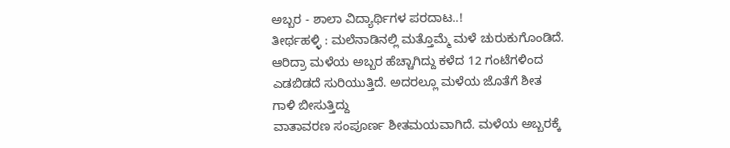ಅಬ್ಬರ - ಶಾಲಾ ವಿದ್ಯಾರ್ಥಿಗಳ ಪರದಾಟ..!
ತೀರ್ಥಹಳ್ಳಿ : ಮಲೆನಾಡಿನಲ್ಲಿ ಮತ್ತೊಮ್ಮೆ ಮಳೆ ಚುರುಕುಗೊಂಡಿದೆ. ಆರಿದ್ರಾ ಮಳೆಯ ಅಬ್ಬರ ಹೆಚ್ಚಾಗಿದ್ದು ಕಳೆದ 12 ಗಂಟೆಗಳಿಂದ ಎಡಬಿಡದೆ ಸುರಿಯುತ್ತಿದೆ. ಅದರಲ್ಲೂ ಮಳೆಯ ಜೊತೆಗೆ ಶೀತ ಗಾಳಿ ಬೀಸುತ್ತಿದ್ದು
ವಾತಾವರಣ ಸಂಪೂರ್ಣ ಶೀತಮಯವಾಗಿದೆ. ಮಳೆಯ ಅಬ್ಬರಕ್ಕೆ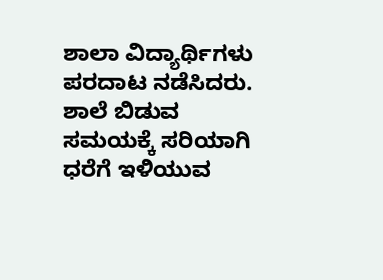ಶಾಲಾ ವಿದ್ಯಾರ್ಥಿಗಳು ಪರದಾಟ ನಡೆಸಿದರು.
ಶಾಲೆ ಬಿಡುವ ಸಮಯಕ್ಕೆ ಸರಿಯಾಗಿ ಧರೆಗೆ ಇಳಿಯುವ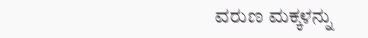ವರುಣ ಮಕ್ಕಳನ್ನು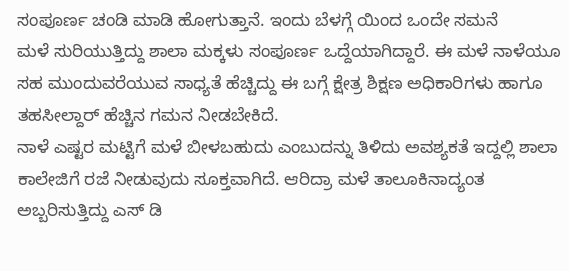ಸಂಪೂರ್ಣ ಚಂಡಿ ಮಾಡಿ ಹೋಗುತ್ತಾನೆ. ಇಂದು ಬೆಳಗ್ಗೆ ಯಿಂದ ಒಂದೇ ಸಮನೆ
ಮಳೆ ಸುರಿಯುತ್ತಿದ್ದು ಶಾಲಾ ಮಕ್ಕಳು ಸಂಪೂರ್ಣ ಒದ್ದೆಯಾಗಿದ್ದಾರೆ. ಈ ಮಳೆ ನಾಳೆಯೂ ಸಹ ಮುಂದುವರೆಯುವ ಸಾಧ್ಯತೆ ಹೆಚ್ಚಿದ್ದು ಈ ಬಗ್ಗೆ ಕ್ಷೇತ್ರ ಶಿಕ್ಷಣ ಅಧಿಕಾರಿಗಳು ಹಾಗೂ ತಹಸೀಲ್ದಾರ್ ಹೆಚ್ಚಿನ ಗಮನ ನೀಡಬೇಕಿದೆ.
ನಾಳೆ ಎಷ್ಟರ ಮಟ್ಟಿಗೆ ಮಳೆ ಬೀಳಬಹುದು ಎಂಬುದನ್ನು ತಿಳಿದು ಅವಶ್ಯಕತೆ ಇದ್ದಲ್ಲಿ ಶಾಲಾ ಕಾಲೇಜಿಗೆ ರಜೆ ನೀಡುವುದು ಸೂಕ್ತವಾಗಿದೆ. ಆರಿದ್ರಾ ಮಳೆ ತಾಲೂಕಿನಾದ್ಯಂತ ಅಬ್ಬರಿಸುತ್ತಿದ್ದು ಎಸ್ ಡಿ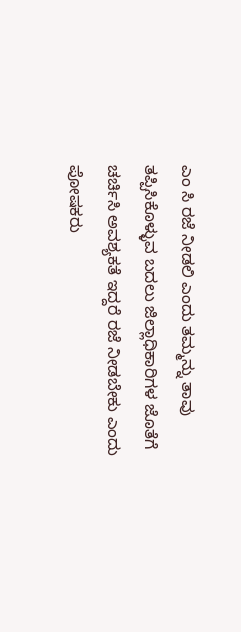ಎಂ ಸಿ ರಜೆ ನೀಡಲಿ ಎಂದು ತಮ್ಮನ್ನು ತಾವು ತಪ್ಪಿಸಿಕೊಳ್ಳುವ ಬದಲು ಜಿಲ್ಲಾಧಿಕಾರಿಗಳ ಜೊತೆಗೆ ಚರ್ಚಿಸಿ ಅವಶ್ಯಕತೆ ಇದ್ದರೆ ರಜೆ ನೀಡಬೇಕು ಎಂದು ಪೋಷಕರು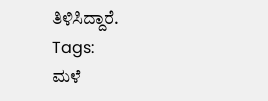ತಿಳಿಸಿದ್ದಾರೆ.
Tags:
ಮಳೆ